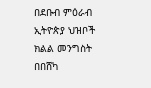በደቡብ ምዕራብ ኢትዮጵያ ህዝቦች ክልል መንግስት በበሸካ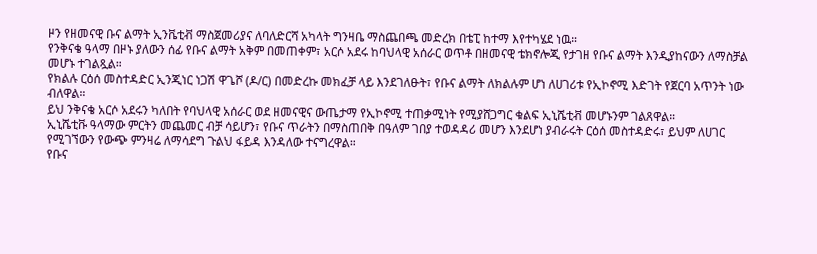ዞን የዘመናዊ ቡና ልማት ኢንቬቲቭ ማስጀመሪያና ለባለድርሻ አካላት ግንዛቤ ማስጨበጫ መድረክ በቴፒ ከተማ እየተካሄደ ነዉ።
የንቅናቄ ዓላማ በዞኑ ያለውን ሰፊ የቡና ልማት አቅም በመጠቀም፣ አርሶ አደሩ ከባህላዊ አሰራር ወጥቶ በዘመናዊ ቴክኖሎጂ የታገዘ የቡና ልማት እንዲያከናውን ለማስቻል መሆኑ ተገልጿል።
የክልሉ ርዕሰ መስተዳድር ኢንጂነር ነጋሽ ዋጌሾ (ዶ/ር) በመድረኩ መክፈቻ ላይ እንደገለፁት፣ የቡና ልማት ለክልሉም ሆነ ለሀገሪቱ የኢኮኖሚ እድገት የጀርባ አጥንት ነው ብለዋል።
ይህ ንቅናቄ አርሶ አደሩን ካለበት የባህላዊ አሰራር ወደ ዘመናዊና ውጤታማ የኢኮኖሚ ተጠቃሚነት የሚያሸጋግር ቁልፍ ኢኒሼቲቭ መሆኑንም ገልጸዋል።
ኢኒሼቲቩ ዓላማው ምርትን መጨመር ብቻ ሳይሆን፣ የቡና ጥራትን በማስጠበቅ በዓለም ገበያ ተወዳዳሪ መሆን እንደሆነ ያብራሩት ርዕሰ መስተዳድሩ፣ ይህም ለሀገር የሚገኘውን የውጭ ምንዛሬ ለማሳደግ ጉልህ ፋይዳ እንዳለው ተናግረዋል።
የቡና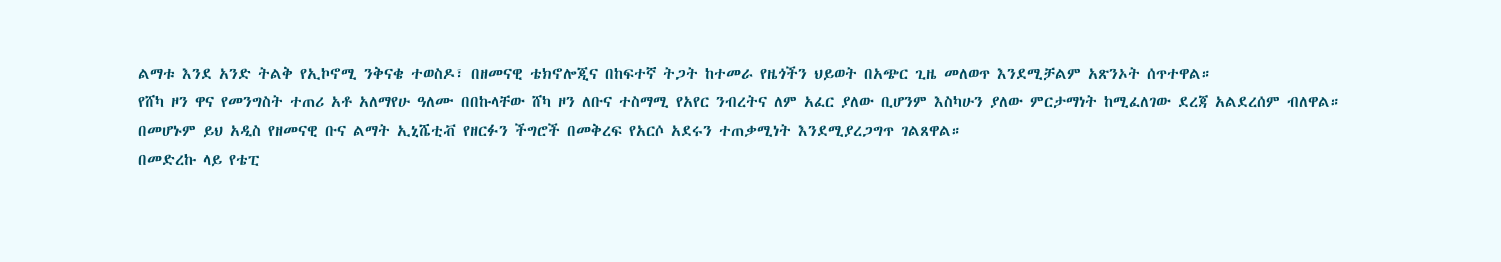ልማቱ እንደ አንድ ትልቅ የኢኮኖሚ ንቅናቄ ተወስዶ፣ በዘመናዊ ቴክኖሎጂና በከፍተኛ ትጋት ከተመራ የዜጎችን ህይወት በአጭር ጊዜ መለወጥ እንደሚቻልም አጽንኦት ሰጥተዋል።
የሸካ ዞን ዋና የመንግስት ተጠሪ አቶ አለማየሁ ዓለሙ በበኩላቸው ሸካ ዞን ለቡና ተስማሚ የአየር ንብረትና ለም አፈር ያለው ቢሆንም እስካሁን ያለው ምርታማነት ከሚፈለገው ደረጃ አልደረሰም ብለዋል።
በመሆኑም ይህ አዲስ የዘመናዊ ቡና ልማት ኢኒሼቲቭ የዘርፉን ችግሮች በመቅረፍ የአርሶ አደሩን ተጠቃሚነት እንደሚያረጋግጥ ገልጸዋል።
በመድረኩ ላይ የቴፒ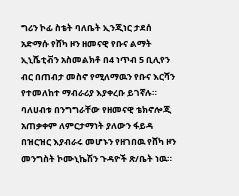ግሪን ኮፊ ስቴት ባለቤት ኢንጂነር ታደሰ አድማሱ የሸካ ዞን ዘመናዊ የቡና ልማት ኢኒሼቲቭን አስመልክቶ በ4 ነጥብ 5 ቢሊየን ብር በጠብታ መስኖ የሚለማዉን የቡና እርሻን የተመለከተ ማብራሪያ እያቀረቡ ይገኛሉ።
ባለሀብቱ በንግግራቸው የዘመናዊ ቴክኖሎጂ አጠቃቀም ለምርታማነት ያለውን ፋይዳ በዝርዝር እያብራሩ መሆኑን የዘገበዉ የሸካ ዞን መንግስት ኮሙኒኬሽን ጉዳዮች ጽ/ቤት ነዉ።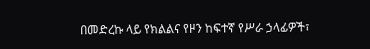በመድረኩ ላይ የክልልና የዞን ከፍተኛ የሥራ ኃላፊዎች፣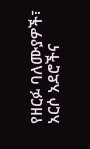የዘርፉ ባለሙያዎች፣ አርሶ አደሮችና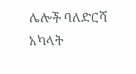ሌሎች ባለድርሻ አካላት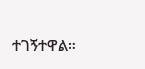ተገኝተዋል።